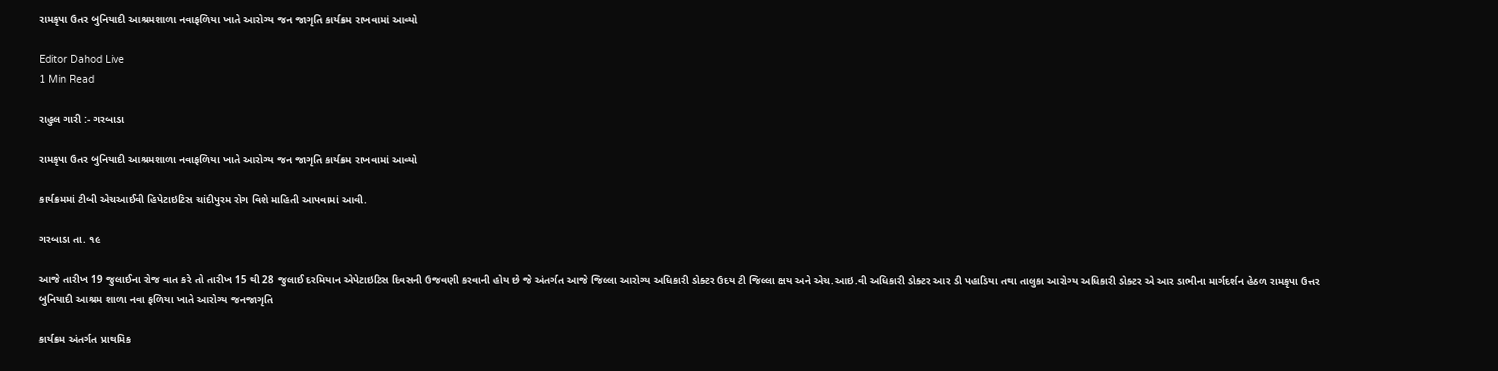રામકૃપા ઉતર બુનિયાદી આશ્રમશાળા નવાફળિયા ખાતે આરોગ્ય જન જાગૃતિ કાર્યક્રમ રાખવામાં આવ્યો

Editor Dahod Live
1 Min Read

રાહુલ ગારી :- ગરબાડા

રામકૃપા ઉતર બુનિયાદી આશ્રમશાળા નવાફળિયા ખાતે આરોગ્ય જન જાગૃતિ કાર્યક્રમ રાખવામાં આવ્યો

કાર્યક્રમમાં ટીબી એચઆઈવી હિપેટાઇટિસ ચાંદીપુરમ રોગ વિશે માહિતી આપવામાં આવી.

ગરબાડા તા. ૧૯

આજે તારીખ 19 જુલાઈના રોજ વાત કરે તો તારીખ 15 થી 28 જુલાઈ દરમિયાન એપેટાઇટિસ દિવસની ઉજવણી કરવાની હોય છે જે અંતર્ગત આજે જિલ્લા આરોગ્ય અધિકારી ડોક્ટર ઉદય ટી જિલ્લા ક્ષય અને એચ.આઇ.વી અધિકારી ડોક્ટર આર ડી પહાડિયા તથા તાલુકા આરોગ્ય અધિકારી ડોક્ટર એ આર ડાભીના માર્ગદર્શન હેઠળ રામકૃપા ઉત્તર બુનિયાદી આશ્રમ શાળા નવા ફળિયા ખાતે આરોગ્ય જનજાગૃતિ

કાર્યક્રમ અંતર્ગત પ્રાથમિક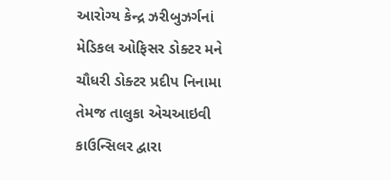આરોગ્ય કેન્દ્ર ઝરીબુઝર્ગનાં મેડિકલ ઓફિસર ડોક્ટર મને ચૌધરી ડોક્ટર પ્રદીપ નિનામા તેમજ તાલુકા એચઆઇવી કાઉન્સિલર દ્વારા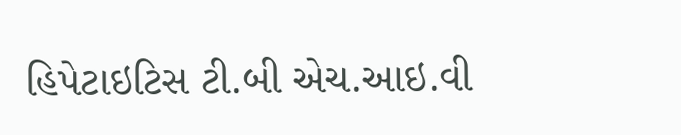હિપેટાઇટિસ ટી.બી એચ.આઇ.વી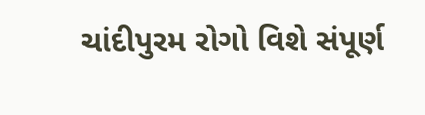ચાંદીપુરમ રોગો વિશે સંપૂર્ણ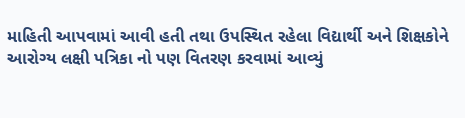માહિતી આપવામાં આવી હતી તથા ઉપસ્થિત રહેલા વિદ્યાર્થી અને શિક્ષકોને આરોગ્ય લક્ષી પત્રિકા નો પણ વિતરણ કરવામાં આવ્યું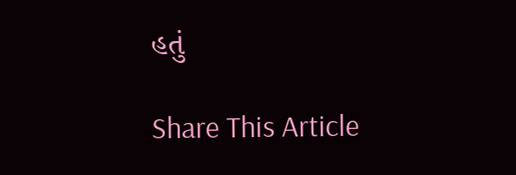હતું

Share This Article